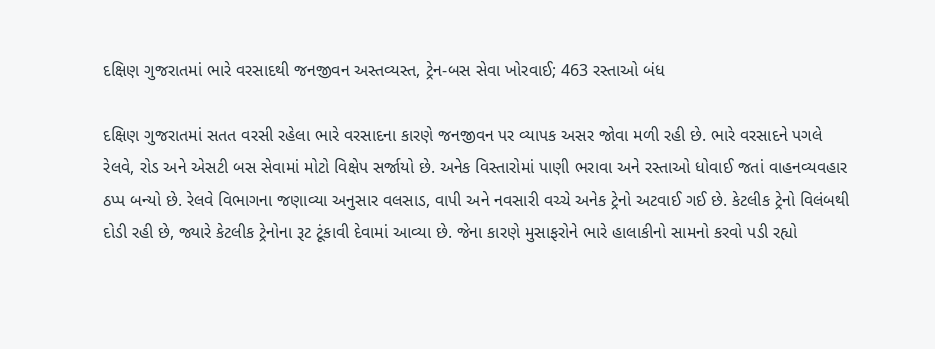દક્ષિણ ગુજરાતમાં ભારે વરસાદથી જનજીવન અસ્તવ્યસ્ત, ટ્રેન-બસ સેવા ખોરવાઈ; 463 રસ્તાઓ બંધ

દક્ષિણ ગુજરાતમાં સતત વરસી રહેલા ભારે વરસાદના કારણે જનજીવન પર વ્યાપક અસર જોવા મળી રહી છે. ભારે વરસાદને પગલે રેલવે, રોડ અને એસટી બસ સેવામાં મોટો વિક્ષેપ સર્જાયો છે. અનેક વિસ્તારોમાં પાણી ભરાવા અને રસ્તાઓ ધોવાઈ જતાં વાહનવ્યવહાર ઠપ્પ બન્યો છે. રેલવે વિભાગના જણાવ્યા અનુસાર વલસાડ, વાપી અને નવસારી વચ્ચે અનેક ટ્રેનો અટવાઈ ગઈ છે. કેટલીક ટ્રેનો વિલંબથી દોડી રહી છે, જ્યારે કેટલીક ટ્રેનોના રૂટ ટૂંકાવી દેવામાં આવ્યા છે. જેના કારણે મુસાફરોને ભારે હાલાકીનો સામનો કરવો પડી રહ્યો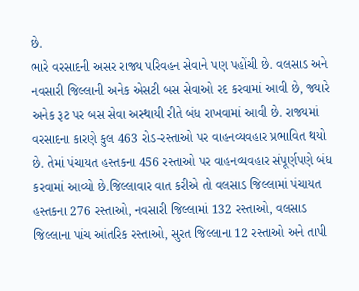છે.
ભારે વરસાદની અસર રાજ્ય પરિવહન સેવાને પણ પહોંચી છે. વલસાડ અને નવસારી જિલ્લાની અનેક એસટી બસ સેવાઓ રદ કરવામાં આવી છે, જ્યારે અનેક રૂટ પર બસ સેવા અસ્થાયી રીતે બંધ રાખવામાં આવી છે. રાજ્યમાં વરસાદના કારણે કુલ 463 રોડ-રસ્તાઓ પર વાહનવ્યવહાર પ્રભાવિત થયો છે. તેમાં પંચાયત હસ્તકના 456 રસ્તાઓ પર વાહનવ્યવહાર સંપૂર્ણપણે બંધ કરવામાં આવ્યો છે.જિલ્લાવાર વાત કરીએ તો વલસાડ જિલ્લામાં પંચાયત હસ્તકના 276 રસ્તાઓ, નવસારી જિલ્લામાં 132 રસ્તાઓ, વલસાડ જિલ્લાના પાંચ આંતરિક રસ્તાઓ, સુરત જિલ્લાના 12 રસ્તાઓ અને તાપી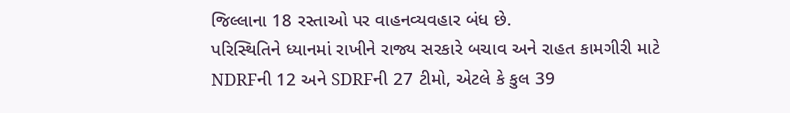જિલ્લાના 18 રસ્તાઓ પર વાહનવ્યવહાર બંધ છે.
પરિસ્થિતિને ધ્યાનમાં રાખીને રાજ્ય સરકારે બચાવ અને રાહત કામગીરી માટે NDRFની 12 અને SDRFની 27 ટીમો, એટલે કે કુલ 39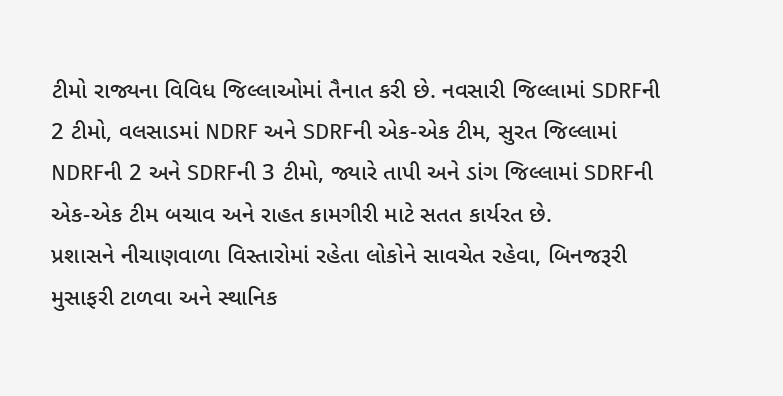ટીમો રાજ્યના વિવિધ જિલ્લાઓમાં તૈનાત કરી છે. નવસારી જિલ્લામાં SDRFની 2 ટીમો, વલસાડમાં NDRF અને SDRFની એક-એક ટીમ, સુરત જિલ્લામાં NDRFની 2 અને SDRFની 3 ટીમો, જ્યારે તાપી અને ડાંગ જિલ્લામાં SDRFની એક-એક ટીમ બચાવ અને રાહત કામગીરી માટે સતત કાર્યરત છે.
પ્રશાસને નીચાણવાળા વિસ્તારોમાં રહેતા લોકોને સાવચેત રહેવા, બિનજરૂરી મુસાફરી ટાળવા અને સ્થાનિક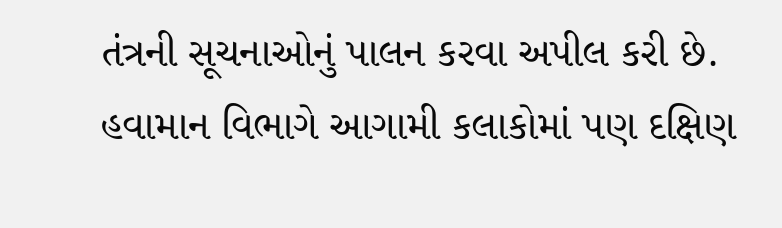તંત્રની સૂચનાઓનું પાલન કરવા અપીલ કરી છે. હવામાન વિભાગે આગામી કલાકોમાં પણ દક્ષિણ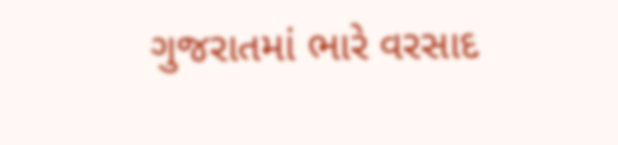ગુજરાતમાં ભારે વરસાદ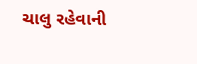ચાલુ રહેવાની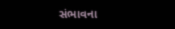સંભાવના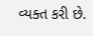વ્યક્ત કરી છે.